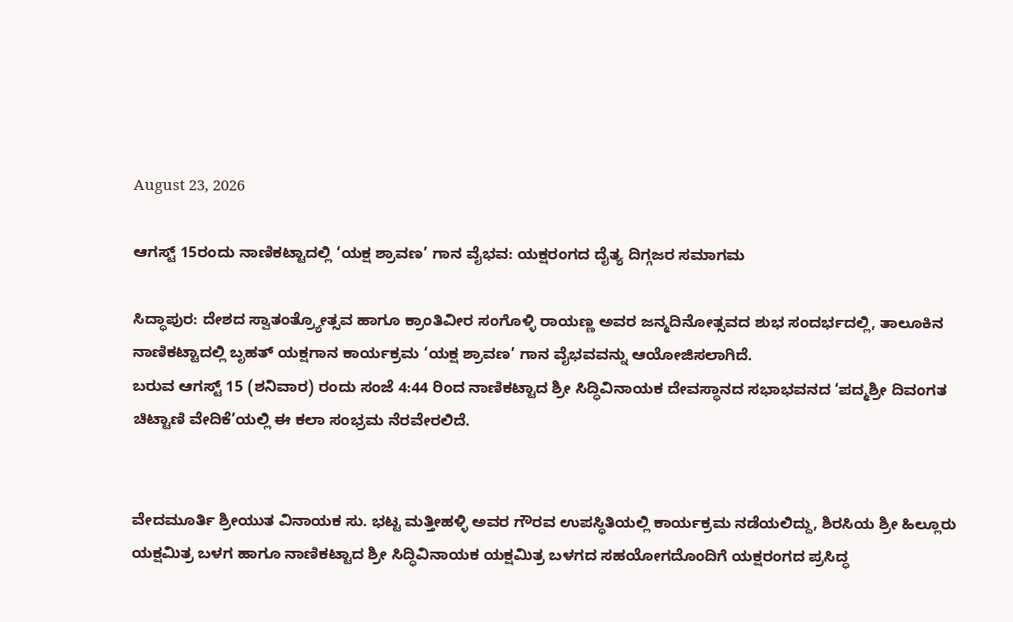August 23, 2026

ಆಗಸ್ಟ್ 15ರಂದು ನಾಣಿಕಟ್ಟಾದಲ್ಲಿ ‘ಯಕ್ಷ ಶ್ರಾವಣ’ ಗಾನ ವೈಭವ: ಯಕ್ಷರಂಗದ ದೈತ್ಯ ದಿಗ್ಗಜರ ಸಮಾಗಮ

ಸಿದ್ಧಾಪುರ: ದೇಶದ ಸ್ವಾತಂತ್ರ್ಯೋತ್ಸವ ಹಾಗೂ ಕ್ರಾಂತಿವೀರ ಸಂಗೊಳ್ಳಿ ರಾಯಣ್ಣ ಅವರ ಜನ್ಮದಿನೋತ್ಸವದ ಶುಭ ಸಂದರ್ಭದಲ್ಲಿ, ತಾಲೂಕಿನ ನಾಣಿಕಟ್ಟಾದಲ್ಲಿ ಬೃಹತ್ ಯಕ್ಷಗಾನ ಕಾರ್ಯಕ್ರಮ ‘ಯಕ್ಷ ಶ್ರಾವಣ’ ಗಾನ ವೈಭವವನ್ನು ಆಯೋಜಿಸಲಾಗಿದೆ.
ಬರುವ ಆಗಸ್ಟ್ 15 (ಶನಿವಾರ) ರಂದು ಸಂಜೆ 4:44 ರಿಂದ ನಾಣಿಕಟ್ಟಾದ ಶ್ರೀ ಸಿದ್ಧಿವಿನಾಯಕ ದೇವಸ್ಥಾನದ ಸಭಾಭವನದ ‘ಪದ್ಮಶ್ರೀ ದಿವಂಗತ ಚಿಟ್ಟಾಣಿ ವೇದಿಕೆ’ಯಲ್ಲಿ ಈ ಕಲಾ ಸಂಭ್ರಮ ನೆರವೇರಲಿದೆ.


ವೇದಮೂರ್ತಿ ಶ್ರೀಯುತ ವಿನಾಯಕ ಸು. ಭಟ್ಟ ಮತ್ತೀಹಳ್ಳಿ ಅವರ ಗೌರವ ಉಪಸ್ಥಿತಿಯಲ್ಲಿ ಕಾರ್ಯಕ್ರಮ ನಡೆಯಲಿದ್ದು, ಶಿರಸಿಯ ಶ್ರೀ ಹಿಲ್ಲೂರು ಯಕ್ಷಮಿತ್ರ ಬಳಗ ಹಾಗೂ ನಾಣಿಕಟ್ಟಾದ ಶ್ರೀ ಸಿದ್ಧಿವಿನಾಯಕ ಯಕ್ಷಮಿತ್ರ ಬಳಗದ ಸಹಯೋಗದೊಂದಿಗೆ ಯಕ್ಷರಂಗದ ಪ್ರಸಿದ್ಧ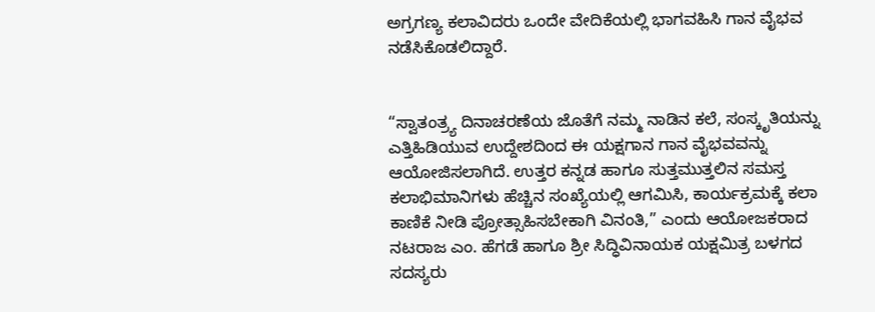ಅಗ್ರಗಣ್ಯ ಕಲಾವಿದರು ಒಂದೇ ವೇದಿಕೆಯಲ್ಲಿ ಭಾಗವಹಿಸಿ ಗಾನ ವೈಭವ ನಡೆಸಿಕೊಡಲಿದ್ದಾರೆ.


“ಸ್ವಾತಂತ್ರ್ಯ ದಿನಾಚರಣೆಯ ಜೊತೆಗೆ ನಮ್ಮ ನಾಡಿನ ಕಲೆ, ಸಂಸ್ಕೃತಿಯನ್ನು ಎತ್ತಿಹಿಡಿಯುವ ಉದ್ದೇಶದಿಂದ ಈ ಯಕ್ಷಗಾನ ಗಾನ ವೈಭವವನ್ನು ಆಯೋಜಿಸಲಾಗಿದೆ. ಉತ್ತರ ಕನ್ನಡ ಹಾಗೂ ಸುತ್ತಮುತ್ತಲಿನ ಸಮಸ್ತ ಕಲಾಭಿಮಾನಿಗಳು ಹೆಚ್ಚಿನ ಸಂಖ್ಯೆಯಲ್ಲಿ ಆಗಮಿಸಿ, ಕಾರ್ಯಕ್ರಮಕ್ಕೆ ಕಲಾ ಕಾಣಿಕೆ ನೀಡಿ ಪ್ರೋತ್ಸಾಹಿಸಬೇಕಾಗಿ ವಿನಂತಿ,” ಎಂದು ಆಯೋಜಕರಾದ ನಟರಾಜ ಎಂ. ಹೆಗಡೆ ಹಾಗೂ ಶ್ರೀ ಸಿದ್ಧಿವಿನಾಯಕ ಯಕ್ಷಮಿತ್ರ ಬಳಗದ ಸದಸ್ಯರು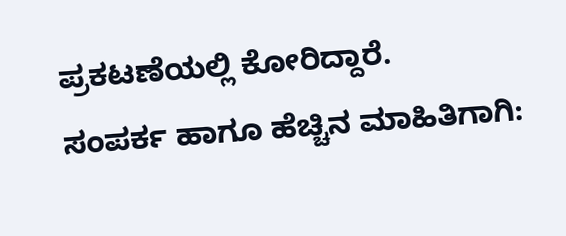ಪ್ರಕಟಣೆಯಲ್ಲಿ ಕೋರಿದ್ದಾರೆ.
ಸಂಪರ್ಕ ಹಾಗೂ ಹೆಚ್ಚಿನ ಮಾಹಿತಿಗಾಗಿ: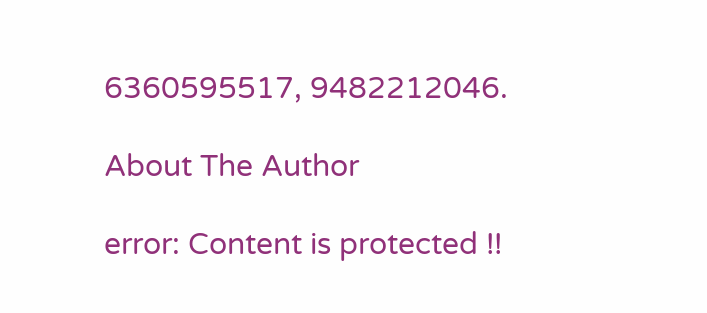6360595517, 9482212046.

About The Author

error: Content is protected !!